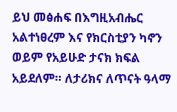ይህ መፅሐፍ በእግዚአብሔር አልተነፀረም እና የክርስቲያን ካኖን ወይም የአይሁድ ታናክ ክፍል አይደለም። ለታሪክና ለጥናት ዓላማ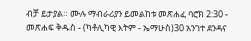ብቻ ይታያል። ሙሉ ማብራሪያን ይመልከቱ መጽሐፈ ባሮክ 2:30 - መጽሐፍ ቅዱስ - (ካቶሊካዊ እትም - ኤማሁስ)30 አንገተ ደንዳና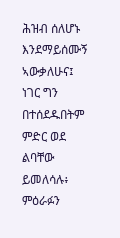ሕዝብ ሰለሆኑ እንደማይሰሙኝ ኣውቃለሁና፤ ነገር ግን በተሰደዱበትም ምድር ወደ ልባቸው ይመለሳሉ፥ ምዕራፉን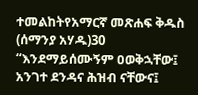ተመልከትየአማርኛ መጽሐፍ ቅዱስ (ሰማንያ አሃዱ)30 “እንደማይሰሙኝም ዐወቅኋቸው፤ አንገተ ደንዳና ሕዝብ ናቸውና፤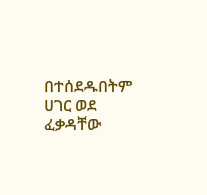በተሰደዱበትም ሀገር ወደ ፈቃዳቸው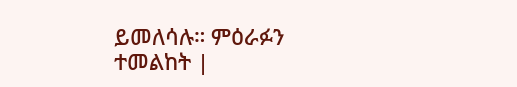ይመለሳሉ። ምዕራፉን ተመልከት |